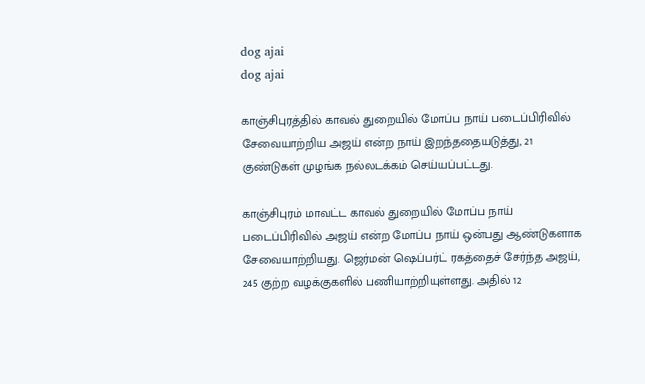dog ajai
dog ajai

காஞ்சிபுரத்தில் காவல் துறையில் மோப்ப நாய் படைப்பிரிவில் சேவையாற்றிய அஜய் என்ற நாய் இறந்ததையடுத்து, 21 குண்டுகள் முழங்க நல்லடக்கம் செய்யப்பட்டது.

காஞ்சிபுரம் மாவட்ட காவல் துறையில் மோப்ப நாய் படைப்பிரிவில் அஜய் என்ற மோப்ப நாய் ஒன்பது ஆண்டுகளாக சேவையாற்றியது. ஜெர்மன் ஷெப்பர்ட் ரகத்தைச் சேர்ந்த அஜய், 245 குற்ற வழக்குகளில் பணியாற்றியுள்ளது. அதில் 12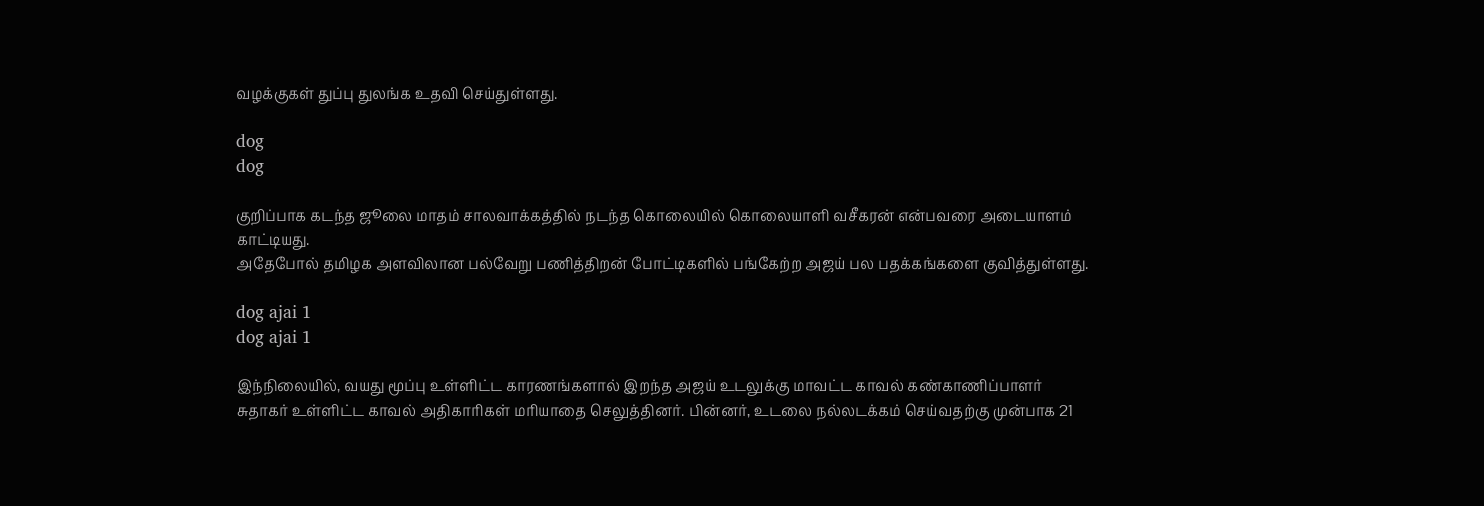வழக்குகள் துப்பு துலங்க உதவி செய்துள்ளது.

dog
dog

குறிப்பாக கடந்த ஜூலை மாதம் சாலவாக்கத்தில் நடந்த கொலையில் கொலையாளி வசீகரன் என்பவரை அடையாளம் காட்டியது.
அதேபோல் தமிழக அளவிலான பல்வேறு பணித்திறன் போட்டிகளில் பங்கேற்ற அஜய் பல பதக்கங்களை குவித்துள்ளது.

dog ajai 1
dog ajai 1

இந்நிலையில், வயது மூப்பு உள்ளிட்ட காரணங்களால் இறந்த அஜய் உடலுக்கு மாவட்ட காவல் கண்காணிப்பாளர் சுதாகர் உள்ளிட்ட காவல் அதிகாரிகள் மரியாதை செலுத்தினர். பின்னர், உடலை நல்லடக்கம் செய்வதற்கு முன்பாக 21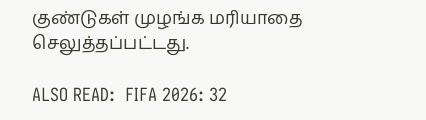குண்டுகள் முழங்க மரியாதை செலுத்தப்பட்டது.

ALSO READ:  FIFA 2026: 32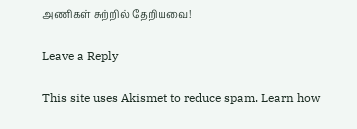அணிகள் சுற்றில் தேறியவை!

Leave a Reply

This site uses Akismet to reduce spam. Learn how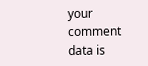your comment data is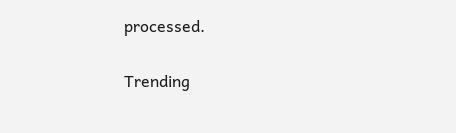processed.

Trending